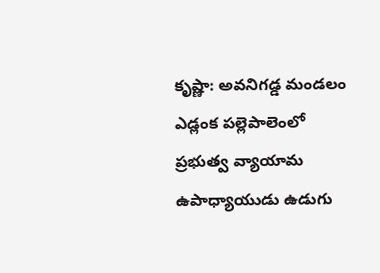కృష్ణా: అవనిగడ్డ మండలం ఎడ్లంక పల్లెపాలెంలో ప్రభుత్వ వ్యాయామ ఉపాధ్యాయుడు ఉడుగు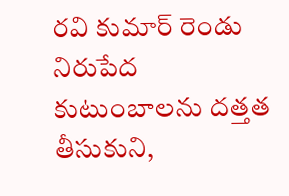రవి కుమార్ రెండు నిరుపేద కుటుంబాలను దత్తత తీసుకుని,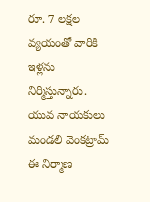రూ. 7 లక్షల వ్యయంతో వారికి ఇళ్లను నిర్మిస్తున్నారు. యువ నాయకులు మండలి వెంకట్రామ్ ఈ నిర్మాణ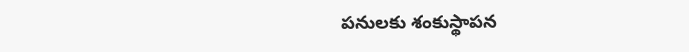పనులకు శంకుస్థాపన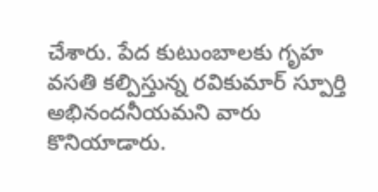చేశారు. పేద కుటుంబాలకు గృహ వసతి కల్పిస్తున్న రవికుమార్ స్పూర్తి అభినందనీయమని వారు కొనియాడారు.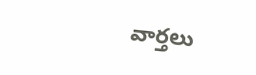వార్తలు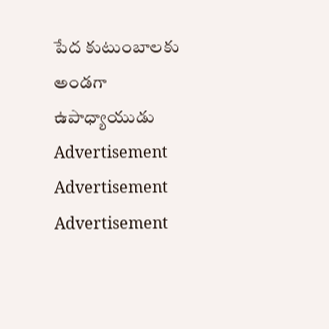పేద కుటుంబాలకు అండగా ఉపాధ్యాయుడు
Advertisement
Advertisement
Advertisement